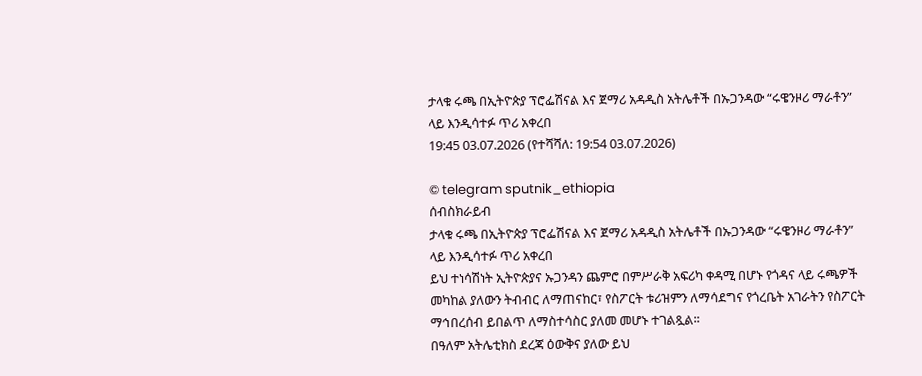ታላቁ ሩጫ በኢትዮጵያ ፕሮፌሽናል እና ጀማሪ አዳዲስ አትሌቶች በኡጋንዳው “ሩዌንዞሪ ማራቶን” ላይ እንዲሳተፉ ጥሪ አቀረበ
19:45 03.07.2026 (የተሻሻለ: 19:54 03.07.2026)

© telegram sputnik_ethiopia
ሰብስክራይብ
ታላቁ ሩጫ በኢትዮጵያ ፕሮፌሽናል እና ጀማሪ አዳዲስ አትሌቶች በኡጋንዳው “ሩዌንዞሪ ማራቶን” ላይ እንዲሳተፉ ጥሪ አቀረበ
ይህ ተነሳሽነት ኢትዮጵያና ኡጋንዳን ጨምሮ በምሥራቅ አፍሪካ ቀዳሚ በሆኑ የጎዳና ላይ ሩጫዎች መካከል ያለውን ትብብር ለማጠናከር፣ የስፖርት ቱሪዝምን ለማሳደግና የጎረቤት አገራትን የስፖርት ማኅበረሰብ ይበልጥ ለማስተሳስር ያለመ መሆኑ ተገልጿል፡፡
በዓለም አትሌቲክስ ደረጃ ዕውቅና ያለው ይህ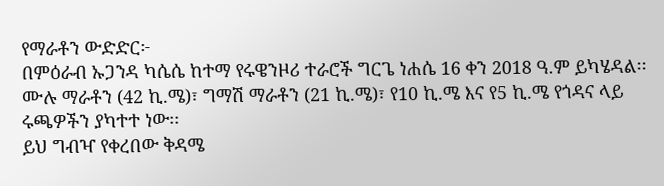የማራቶን ውድድር፦
በምዕራብ ኡጋንዳ ካሴሴ ከተማ የሩዌንዞሪ ተራሮች ግርጌ ነሐሴ 16 ቀን 2018 ዓ.ም ይካሄዳል፡፡
ሙሉ ማራቶን (42 ኪ.ሜ)፣ ግማሽ ማራቶን (21 ኪ.ሜ)፣ የ10 ኪ.ሜ እና የ5 ኪ.ሜ የጎዳና ላይ ሩጫዎችን ያካተተ ነው፡፡
ይህ ግብዣ የቀረበው ቅዳሜ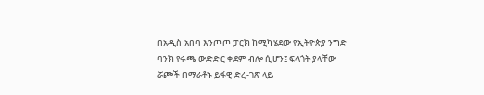በአዲስ አበባ እንጦጦ ፓርክ ከሚካሄደው የኢትዮጵያ ንግድ ባንክ የሩጫ ውድድር ቀደም ብሎ ሲሆን፤ ፍላጎት ያላቸው ሯጮች በማራቶኑ ይፋዊ ድረ-ገጽ ላይ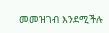መመዝገብ እንደሚችሉ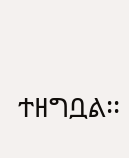ተዘግቧል፡፡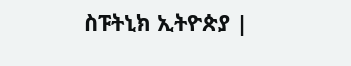ስፑትኒክ ኢትዮጵያ |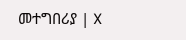መተግበሪያ | X